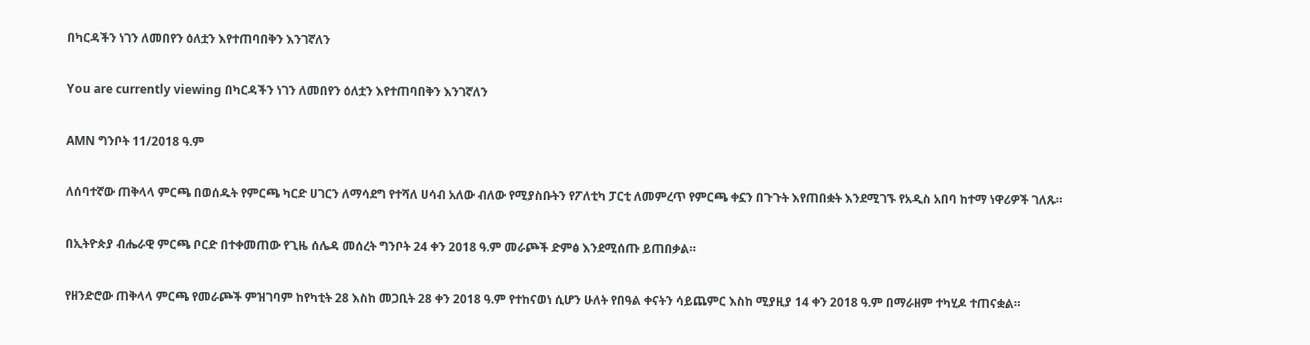በካርዳችን ነገን ለመበየን ዕለቷን እየተጠባበቅን እንገኛለን

You are currently viewing በካርዳችን ነገን ለመበየን ዕለቷን እየተጠባበቅን እንገኛለን

AMN ግንቦት 11/2018 ዓ.ም

ለሰባተኛው ጠቅላላ ምርጫ በወሰዱት የምርጫ ካርድ ሀገርን ለማሳደግ የተሻለ ሀሳብ አለው ብለው የሚያስቡትን የፖለቲካ ፓርቲ ለመምረጥ የምርጫ ቀኗን በጉጉት እየጠበቋት እንደሚገኙ የአዲስ አበባ ከተማ ነዋሪዎች ገለጹ።

በኢትዮጵያ ብሔራዊ ምርጫ ቦርድ በተቀመጠው የጊዜ ሰሌዳ መሰረት ግንቦት 24 ቀን 2018 ዓ.ም መራጮች ድምፅ እንደሚሰጡ ይጠበቃል።

የዘንድሮው ጠቅላላ ምርጫ የመራጮች ምዝገባም ከየካቲት 28 እስከ መጋቢት 28 ቀን 2018 ዓ.ም የተከናወነ ሲሆን ሁለት የበዓል ቀናትን ሳይጨምር እስከ ሚያዚያ 14 ቀን 2018 ዓ.ም በማራዘም ተካሂዶ ተጠናቋል።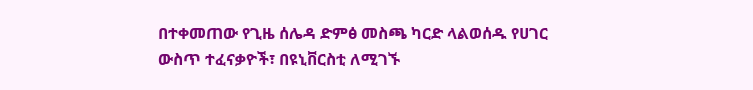በተቀመጠው የጊዜ ሰሌዳ ድምፅ መስጫ ካርድ ላልወሰዱ የሀገር ውስጥ ተፈናቃዮች፣ በዩኒቨርስቲ ለሚገኙ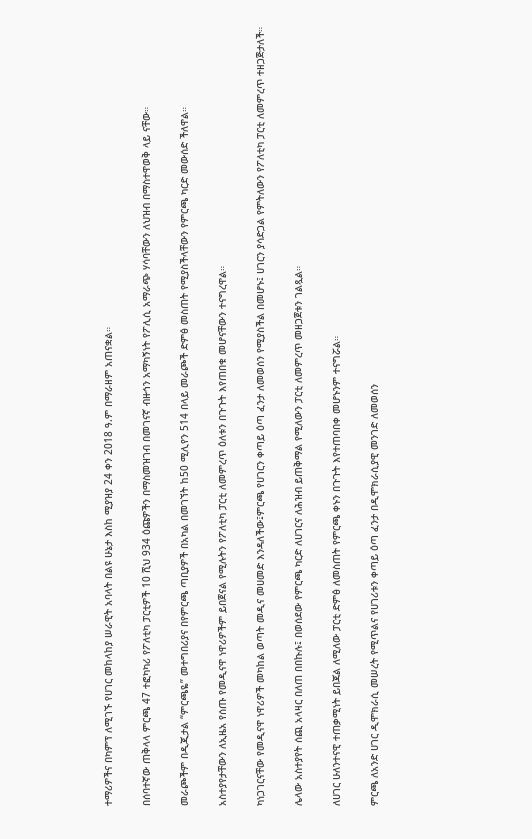ተማሪዎችና በካምፕ ለሚገኙ የሀገር መከላከያ ሠራዊት አባላት በልዩ ሁኔታ እስከ ሚያዝያ 24 ቀን 2018 ዓ.ም በማራዘም አጠናቋል።

በሰባተኛው ጠቅላላ ምርጫ 47 ተፎካካሪ የፖለቲካ ፓርቲዎች 10 ሺህ 934 ዕጩዎችን በማስመዝገብ በመገናኛ ብዙኅን አማካኝነት የፖሊሲ አማራጭ ሃሳባቸውን ለህዝብ በማስተዋወቅ ላይ ናቸው።

መራጮችም በዲጂታል “ምርጫዬ” መተግበሪያና በየምርጫ ጣቢያዎች በአካል በመገኘት ከ50 ሚሊየን 514 በላይ መራጮች ድምፅ መስጠት የሚያስችላቸውን የምርጫ ካርድ መውሰድ ችለዋል።

አስተያየታቸውን ለኢዜአ የሰጡ የመዲናዋ ነዋሪዎችም ይበጀናል የሚሉትን የፖለቲካ ፓርቲ ለመምረጥ ዕለቱን በጉጉት እየጠበቁ መሆናቸውን ተናግረዋል።

ካነጋገርናቸው የመዲናዋ ነዋሪዎች መካከል ወጣት መዲና መሀመድ እንዳለችው፤ምርጫ የሀገርን ቀጣይ ዕጣ ፈንታ ለመወሰን የሚያስችል በመሆኑ፤ ሀገርን ያሳድጋል የምትለውን የፖለቲካ ፓርቲ ለመምረጥ ተዘጋጅታለች።

ሌላው አስተያየት ሰጪ አላዛር በለጠ በበኩሉ፤ በወሰደው የምርጫ ካርድ ለሀገርና ለሕዝብ ይጠቅማል የሚለውን ፓርቲ ለመምረጥ መዘጋጀቱን ገልጿል።

ለሀገር ሁለንተናዊ ተጠቃሚነት ይበጃል ለሚለው ፓርቲ ድምፅ ለመስጠት የምርጫ ቀኑን በጉጉት እየተጠባበቀ መሆኑንም ተናግሯል።

ምርጫ ለአንድ ሀገር ዲሞክራሲ መሠረት የሚጥልና የሀገሪቱን ቀጣይ ዕጣ ፈንታ በዲሞክራሲያዊ መንገድ ለመወሰን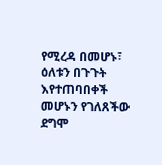የሚረዳ በመሆኑ፣ ዕለቱን በጉጉት እየተጠባበቀች መሆኑን የገለጸችው ደግሞ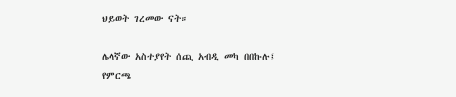ህይወት ገረመው ናት።

ሌላኛው አስተያየት ሰጪ አብዲ መካ በበኩሉ፤ የምርጫ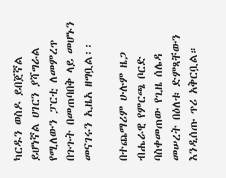ካርዱን ወስዶ ይበጀኛል ይሆነኛል ሀገርን ያሻግራል የሚለውን ፓርቲ ለመምረጥ በጉጉት በመጠባበቅ ላይ መሆኑን መናገሩን ኢዜአ ዘግቧል፡፡

በተጨማሪም ሁሉም ዜጋ ብሔራዊ የምርጫ ቦርድ ባስቀመጠው የጊዜ ሰሌዳ መሠረት በዕለቱ ድምጻቸውን እንዲሰጡ ጥሪ አቅርቧል።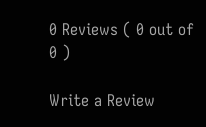0 Reviews ( 0 out of 0 )

Write a Review